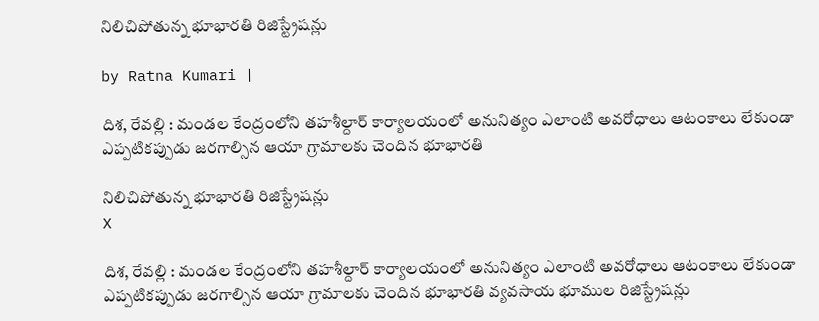నిలిచిపోతున్న భూభారతి రిజిస్ట్రేషన్లు

by Ratna Kumari |

దిశ‌, రేవల్లి : మండల కేంద్రంలోని త‌హ‌శీల్దార్ కార్యాలయంలో అనునిత్యం ఎలాంటి అవరోధాలు ఆటంకాలు లేకుండా ఎప్పటికప్పుడు జరగాల్సిన ఆయా గ్రామాలకు చెందిన భూభారతి

నిలిచిపోతున్న భూభారతి రిజిస్ట్రేషన్లు
X

దిశ‌, రేవల్లి : మండల కేంద్రంలోని త‌హ‌శీల్దార్ కార్యాలయంలో అనునిత్యం ఎలాంటి అవరోధాలు ఆటంకాలు లేకుండా ఎప్పటికప్పుడు జరగాల్సిన ఆయా గ్రామాలకు చెందిన భూభారతి వ్యవసాయ భూముల రిజిస్ట్రేషన్లు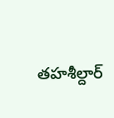త‌హ‌శీల్దార్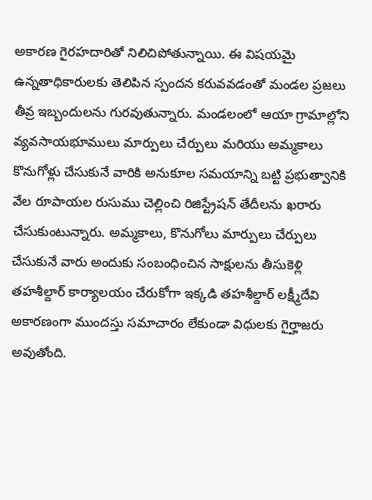అకారణ గైరహదారితో నిలిచిపోతున్నాయి. ఈ విషయమై ఉన్నతాధికారులకు తెలిపిన స్పందన కరువవడంతో మండల ప్రజలు తీవ్ర ఇబ్బందులను గురవుతున్నారు. మండలంలో ఆయా గ్రామాల్లోని వ్యవసాయభూములు మార్పులు చేర్పులు మరియు అమ్మకాలు కొనుగోళ్లు చేసుకునే వారికి అనుకూల సమయాన్ని బట్టి ప్రభుత్వానికి వేల రూపాయల రుసుము చెల్లించి రిజిస్ట్రేషన్ తేదీలను ఖరారు చేసుకుంటున్నారు. అమ్మకాలు, కొనుగోలు మార్పులు చేర్పులు చేసుకునే వారు అందుకు సంబంధించిన సాక్షులను తీసుకెళ్లి త‌హ‌శీల్దార్ కార్యాలయం చేరుకోగా ఇక్కడి త‌హ‌శీల్దార్ లక్ష్మీదేవి అకారణంగా ముందస్తు సమాచారం లేకుండా విధులకు గైర్హాజరు అవుతోంది.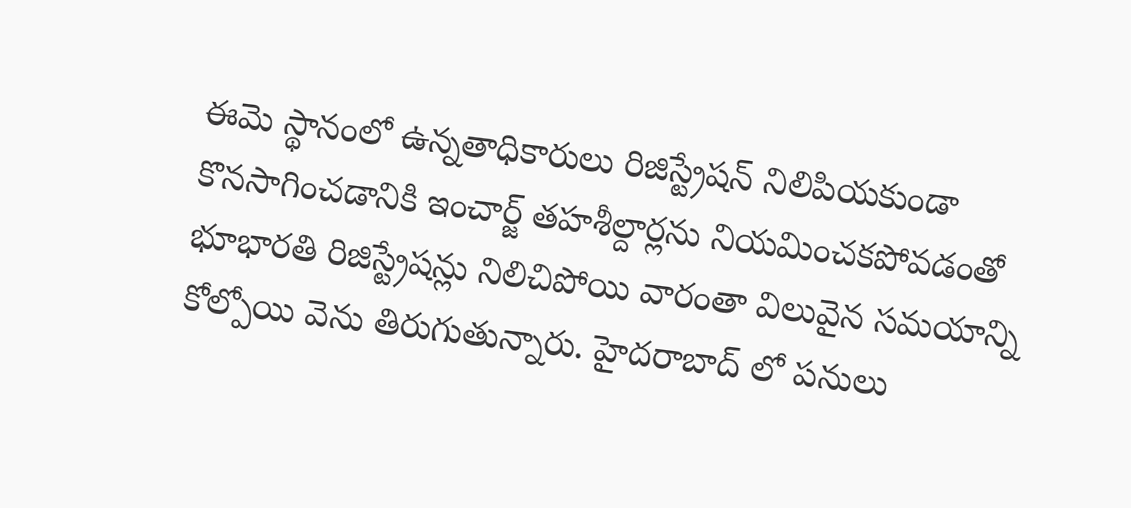ఈమె స్థానంలో ఉన్నతాధికారులు రిజిస్ట్రేషన్ నిలిపియకుండా కొనసాగించడానికి ఇంచార్జ్ త‌హ‌శీల్దార్ల‌ను నియమించకపోవడంతో భూభారతి రిజిస్ట్రేషన్లు నిలిచిపోయి వారంతా విలువైన సమయాన్ని కోల్పోయి వెను తిరుగుతున్నారు. హైదరాబాద్ లో పనులు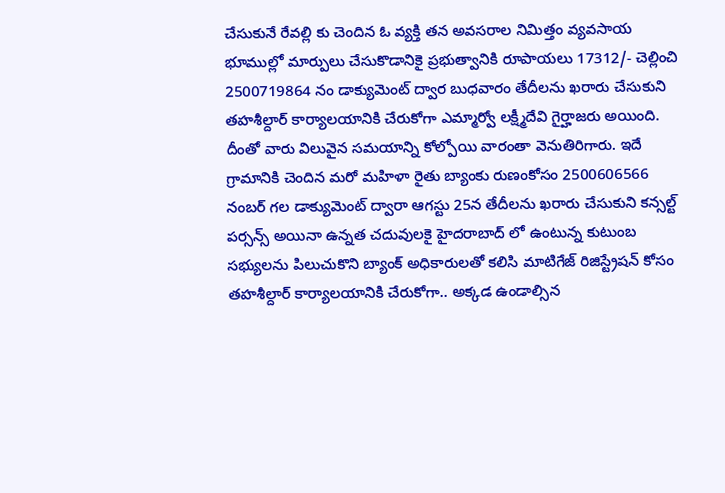చేసుకునే రేవల్లి కు చెందిన ఓ వ్యక్తి తన అవసరాల నిమిత్తం వ్యవసాయ భూముల్లో మార్పులు చేసుకొడానికై ప్రభుత్వానికి రూపాయలు 17312/- చెల్లించి 2500719864 నం డాక్యుమెంట్ ద్వార బుధవారం తేదీలను ఖరారు చేసుకుని త‌హ‌శీల్దార్ కార్యాలయానికి చేరుకోగా ఎమ్మార్వో లక్ష్మీదేవి గైర్హాజరు అయింది. దీంతో వారు విలువైన సమయాన్ని కోల్పోయి వారంతా వెనుతిరిగారు. ఇదే గ్రామానికి చెందిన మరో మహిళా రైతు బ్యాంకు రుణంకోసం 2500606566 నంబర్ గల డాక్యుమెంట్ ద్వారా ఆగస్టు 25న తేదీలను ఖరారు చేసుకుని కన్సల్ట్ పర్సన్స్ అయినా ఉన్నత చదువులకై హైదరాబాద్ లో ఉంటున్న కుటుంబ సభ్యులను పిలుచుకొని బ్యాంక్ అధికారులతో కలిసి మాటిగేజ్ రిజిస్ట్రేషన్ కోసం త‌హ‌శీల్దార్ కార్యాలయానికి చేరుకోగా.. అక్కడ ఉండాల్సిన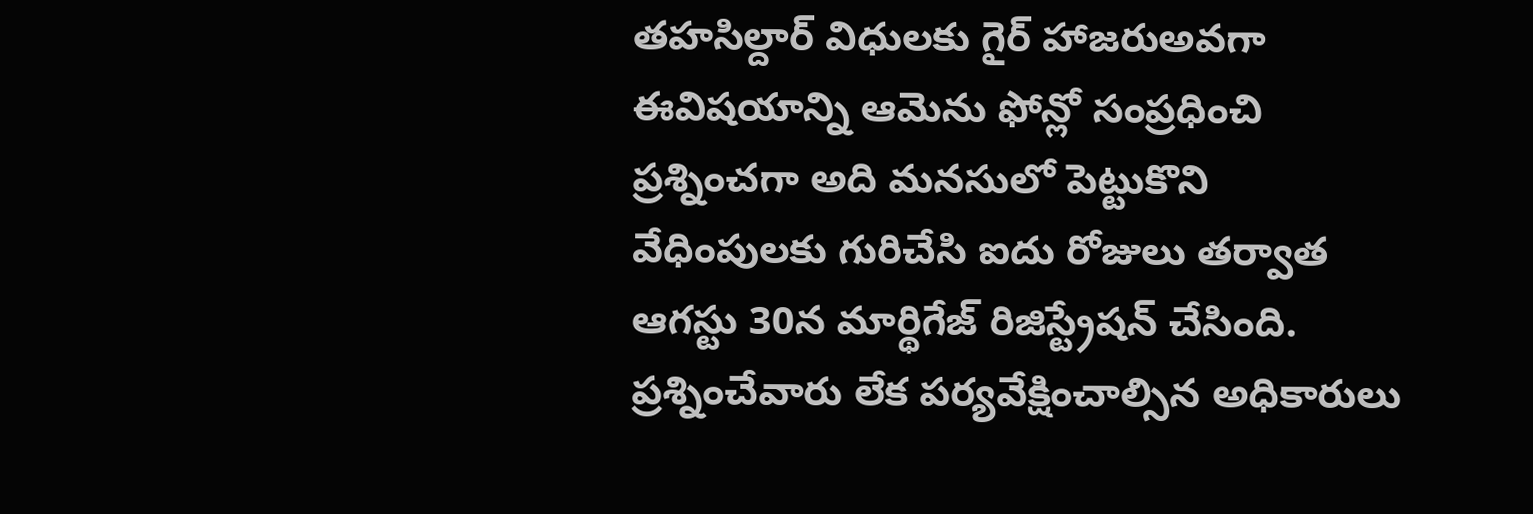తహసిల్దార్ విధులకు గైర్ హాజరుఅవగా ఈవిషయాన్ని ఆమెను ఫోన్లో సంప్రధించి ప్రశ్నించగా అది మనసులో పెట్టుకొని వేధింపులకు గురిచేసి ఐదు రోజులు తర్వాత ఆగస్టు 30న మార్థిగేజ్ రిజిస్ట్రేషన్ చేసింది. ప్రశ్నించేవారు లేక పర్యవేక్షించాల్సిన అధికారులు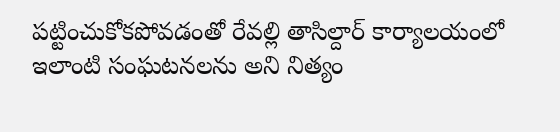పట్టించుకోకపోవడంతో రేవల్లి తాసిల్దార్ కార్యాలయంలో ఇలాంటి సంఘటనలను అని నిత్యం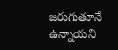జరుగుతూనే ఉన్నాయని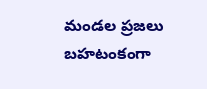మండల ప్రజలు బహటంకంగా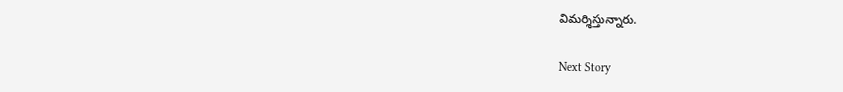విమర్శిస్తున్నారు.

Next Story